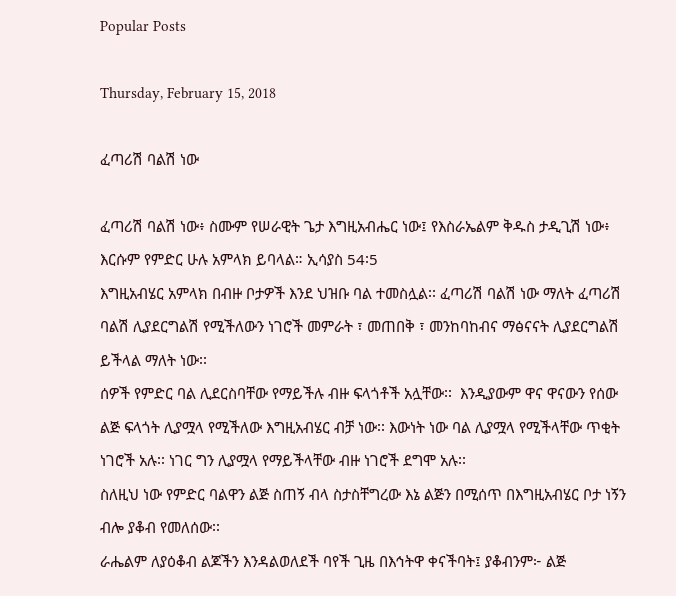Popular Posts

Thursday, February 15, 2018

ፈጣሪሽ ባልሽ ነው

ፈጣሪሽ ባልሽ ነው፥ ስሙም የሠራዊት ጌታ እግዚአብሔር ነው፤ የእስራኤልም ቅዱስ ታዲጊሽ ነው፥ እርሱም የምድር ሁሉ አምላክ ይባላል። ኢሳያስ 54፡5
እግዚአብሄር አምላክ በብዙ ቦታዎች እንደ ህዝቡ ባል ተመስሏል፡፡ ፈጣሪሽ ባልሽ ነው ማለት ፈጣሪሽ ባልሽ ሊያደርግልሽ የሚችለውን ነገሮች መምራት ፣ መጠበቅ ፣ መንከባከብና ማፅናናት ሊያደርግልሽ ይችላል ማለት ነው፡፡
ሰዎች የምድር ባል ሊደርስባቸው የማይችሉ ብዙ ፍላጎቶች አሏቸው፡፡  እንዲያውም ዋና ዋናውን የሰው ልጅ ፍላጎት ሊያሟላ የሚችለው እግዚአብሄር ብቻ ነው፡፡ እውነት ነው ባል ሊያሟላ የሚችላቸው ጥቂት ነገሮች አሉ፡፡ ነገር ግን ሊያሟላ የማይችላቸው ብዙ ነገሮች ደግሞ አሉ፡፡
ስለዚህ ነው የምድር ባልዋን ልጅ ስጠኝ ብላ ስታስቸግረው እኔ ልጅን በሚሰጥ በእግዚአብሄር ቦታ ነኝን ብሎ ያቆብ የመለሰው፡፡
ራሔልም ለያዕቆብ ልጆችን እንዳልወለደች ባየች ጊዜ በእኅትዋ ቀናችባት፤ ያቆብንም፦ ልጅ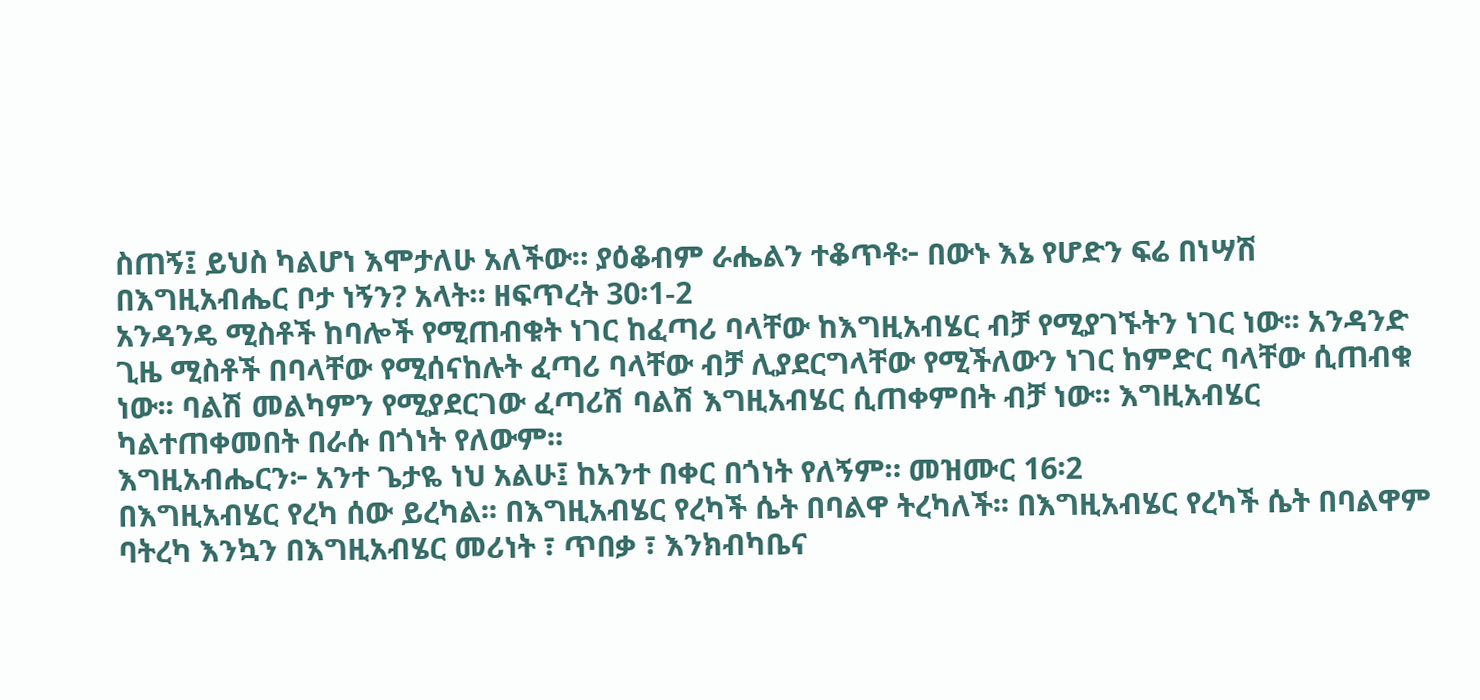ስጠኝ፤ ይህስ ካልሆነ እሞታለሁ አለችው። ያዕቆብም ራሔልን ተቆጥቶ፦ በውኑ እኔ የሆድን ፍሬ በነሣሽ በእግዚአብሔር ቦታ ነኝን? አላት። ዘፍጥረት 30፡1-2
አንዳንዴ ሚስቶች ከባሎች የሚጠብቁት ነገር ከፈጣሪ ባላቸው ከእግዚአብሄር ብቻ የሚያገኙትን ነገር ነው፡፡ አንዳንድ ጊዜ ሚስቶች በባላቸው የሚሰናከሉት ፈጣሪ ባላቸው ብቻ ሊያደርግላቸው የሚችለውን ነገር ከምድር ባላቸው ሲጠብቁ ነው፡፡ ባልሽ መልካምን የሚያደርገው ፈጣሪሽ ባልሽ እግዚአብሄር ሲጠቀምበት ብቻ ነው፡፡ እግዚአብሄር ካልተጠቀመበት በራሱ በጎነት የለውም፡፡
እግዚአብሔርን፦ አንተ ጌታዬ ነህ አልሁ፤ ከአንተ በቀር በጎነት የለኝም። መዝሙር 16፡2
በእግዚአብሄር የረካ ሰው ይረካል፡፡ በእግዚአብሄር የረካች ሴት በባልዋ ትረካለች፡፡ በእግዚአብሄር የረካች ሴት በባልዋም ባትረካ እንኳን በእግዚአብሄር መሪነት ፣ ጥበቃ ፣ እንክብካቤና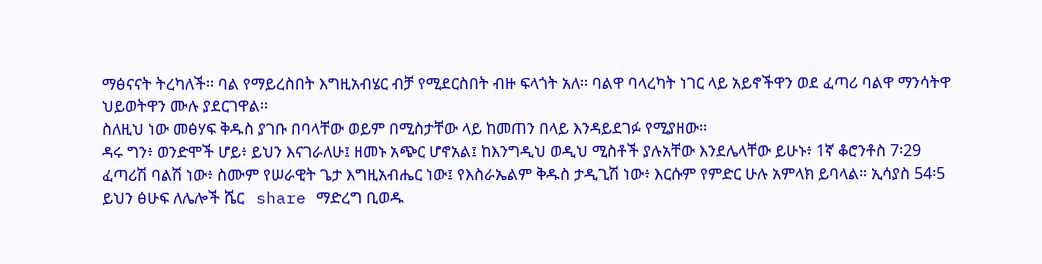ማፅናናት ትረካለች፡፡ ባል የማይረስበት እግዚአብሄር ብቻ የሚደርስበት ብዙ ፍላጎት አለ፡፡ ባልዋ ባላረካት ነገር ላይ አይኖችዋን ወደ ፈጣሪ ባልዋ ማንሳትዋ ህይወትዋን ሙሉ ያደርገዋል፡፡
ስለዚህ ነው መፅሃፍ ቅዱስ ያገቡ በባላቸው ወይም በሚስታቸው ላይ ከመጠን በላይ እንዳይደገፉ የሚያዘው፡፡
ዳሩ ግን፥ ወንድሞች ሆይ፥ ይህን እናገራለሁ፤ ዘመኑ አጭር ሆኖአል፤ ከእንግዲህ ወዲህ ሚስቶች ያሉአቸው እንደሌላቸው ይሁኑ፥ 1ኛ ቆሮንቶስ 7፡29
ፈጣሪሽ ባልሽ ነው፥ ስሙም የሠራዊት ጌታ እግዚአብሔር ነው፤ የእስራኤልም ቅዱስ ታዲጊሽ ነው፥ እርሱም የምድር ሁሉ አምላክ ይባላል። ኢሳያስ 54፡5
ይህን ፅሁፍ ለሌሎች ሼር   share ማድረግ ቢወዱ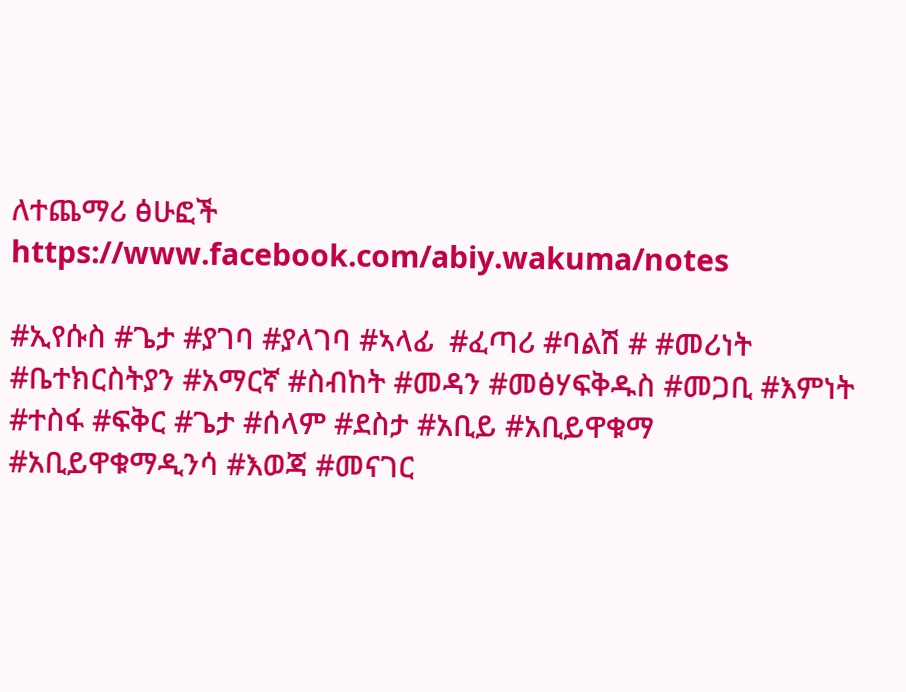ለተጨማሪ ፅሁፎች https://www.facebook.com/abiy.wakuma/notes

#ኢየሱስ #ጌታ #ያገባ #ያላገባ #ኣላፊ  #ፈጣሪ #ባልሽ # #መሪነት #ቤተክርስትያን #አማርኛ #ስብከት #መዳን #መፅሃፍቅዱስ #መጋቢ #እምነት #ተስፋ #ፍቅር #ጌታ #ሰላም #ደስታ #አቢይ #አቢይዋቁማ #አቢይዋቁማዲንሳ #እወጃ #መናገር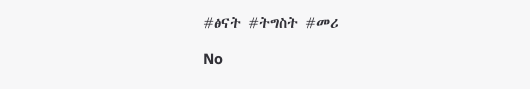#ፅናት #ትግስት #መሪ

No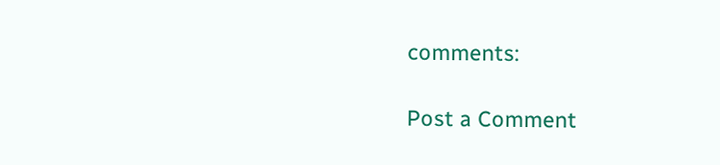comments:

Post a Comment